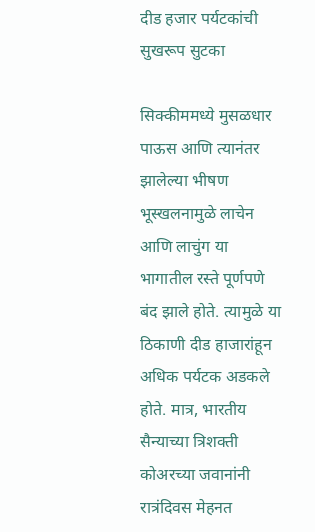दीड हजार पर्यटकांची सुखरूप सुटका

सिक्कीममध्ये मुसळधार पाऊस आणि त्यानंतर झालेल्या भीषण भूस्खलनामुळे लाचेन आणि लाचुंग या भागातील रस्ते पूर्णपणे बंद झाले होते. त्यामुळे या ठिकाणी दीड हाजारांहून अधिक पर्यटक अडकले होते. मात्र, भारतीय सैन्याच्या त्रिशक्ती कोअरच्या जवानांनी रात्रंदिवस मेहनत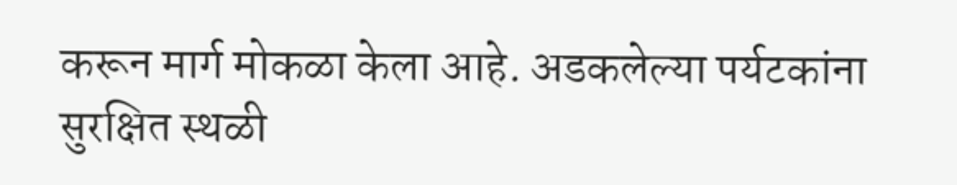करून मार्ग मोकळा केला आहे. अडकलेल्या पर्यटकांना सुरक्षित स्थळी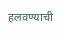हलवण्याची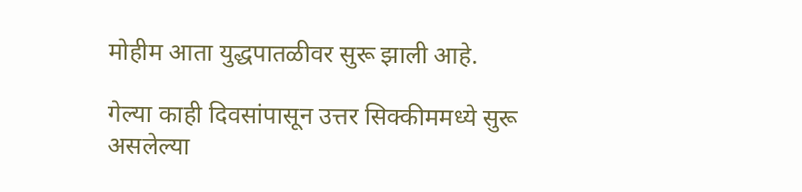मोहीम आता युद्धपातळीवर सुरू झाली आहे.

गेल्या काही दिवसांपासून उत्तर सिक्कीममध्ये सुरू असलेल्या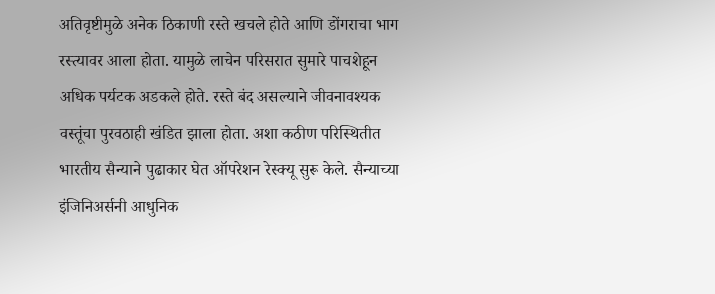अतिवृष्टीमुळे अनेक ठिकाणी रस्ते खचले होते आणि डोंगराचा भाग रस्त्यावर आला होता. यामुळे लाचेन परिसरात सुमारे पाचशेहून अधिक पर्यटक अडकले होते. रस्ते बंद असल्याने जीवनावश्यक वस्तूंचा पुरवठाही खंडित झाला होता. अशा कठीण परिस्थितीत भारतीय सैन्याने पुढाकार घेत ऑपरेशन रेस्क्यू सुरू केले. सैन्याच्या इंजिनिअर्सनी आधुनिक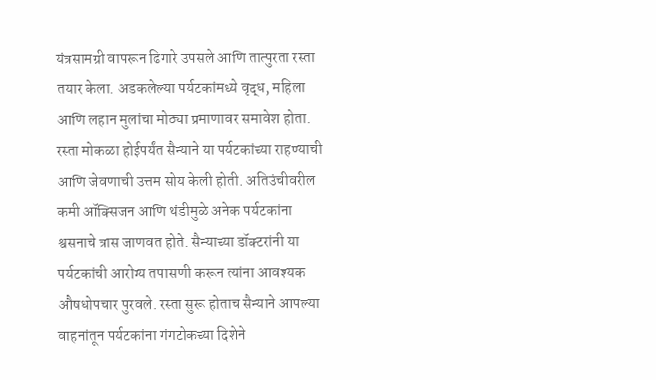यंत्रसामग्री वापरून ढिगारे उपसले आणि तात्पुरता रस्ता तयार केला. अडकलेल्या पर्यटकांमध्ये वृद्ध, महिला आणि लहान मुलांचा मोठ्या प्रमाणावर समावेश होता. रस्ता मोकळा होईपर्यंत सैन्याने या पर्यटकांच्या राहण्याची आणि जेवणाची उत्तम सोय केली होती. अतिउंचीवरील कमी ऑक्सिजन आणि थंडीमुळे अनेक पर्यटकांना श्वसनाचे त्रास जाणवत होते. सैन्याच्या डॉक्टरांनी या पर्यटकांची आरोग्य तपासणी करून त्यांना आवश्यक औषधोपचार पुरवले. रस्ता सुरू होताच सैन्याने आपल्या वाहनांतून पर्यटकांना गंगटोकच्या दिशेने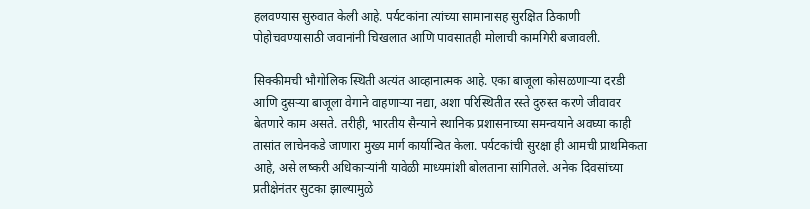हलवण्यास सुरुवात केली आहे. पर्यटकांना त्यांच्या सामानासह सुरक्षित ठिकाणी पोहोचवण्यासाठी जवानांनी चिखलात आणि पावसातही मोलाची कामगिरी बजावली.

सिक्कीमची भौगोलिक स्थिती अत्यंत आव्हानात्मक आहे. एका बाजूला कोसळणाऱ्या दरडी आणि दुसऱ्या बाजूला वेगाने वाहणाऱ्या नद्या, अशा परिस्थितीत रस्ते दुरुस्त करणे जीवावर बेतणारे काम असते. तरीही, भारतीय सैन्याने स्थानिक प्रशासनाच्या समन्वयाने अवघ्या काही तासांत लाचेनकडे जाणारा मुख्य मार्ग कार्यान्वित केला. पर्यटकांची सुरक्षा ही आमची प्राथमिकता आहे, असे लष्करी अधिकाऱ्यांनी यावेळी माध्यमांशी बोलताना सांगितले. अनेक दिवसांच्या प्रतीक्षेनंतर सुटका झाल्यामुळे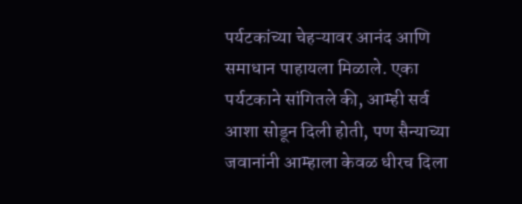पर्यटकांच्या चेहऱ्यावर आनंद आणि समाधान पाहायला मिळाले. एका पर्यटकाने सांगितले की, आम्ही सर्व आशा सोडून दिली होती, पण सैन्याच्या जवानांनी आम्हाला केवळ धीरच दिला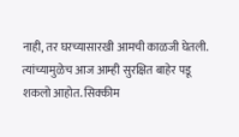नाही, तर घरच्यासारखी आमची काळजी घेतली. त्यांच्यामुळेच आज आम्ही सुरक्षित बाहेर पडू शकलो आहोत. सिक्कीम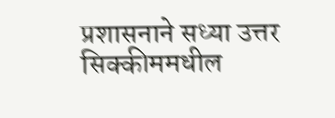प्रशासनाने सध्या उत्तर सिक्कीममधील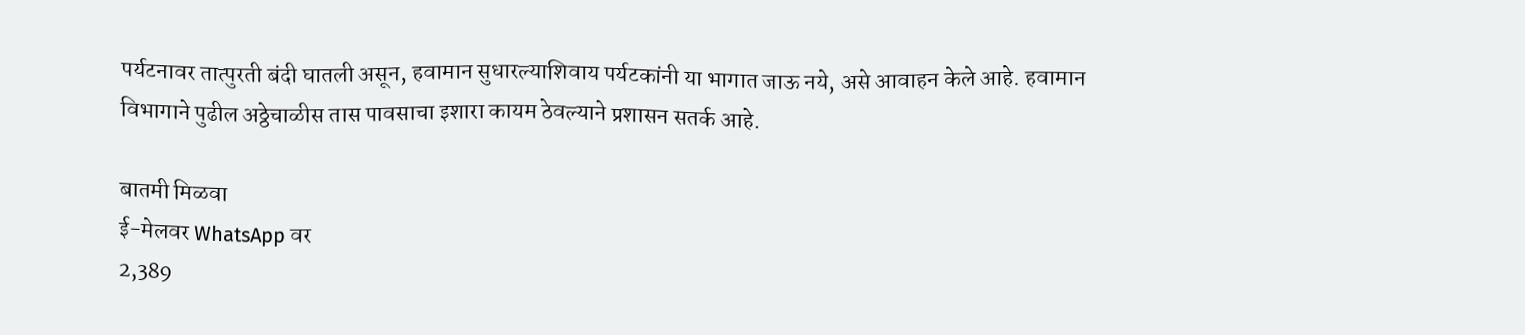पर्यटनावर तात्पुरती बंदी घातली असून, हवामान सुधारल्याशिवाय पर्यटकांनी या भागात जाऊ नये, असे आवाहन केले आहे. हवामान विभागाने पुढील अठ्ठेचाळीस तास पावसाचा इशारा कायम ठेवल्याने प्रशासन सतर्क आहे.

बातमी मिळवा
ई-मेलवर WhatsApp वर
2,389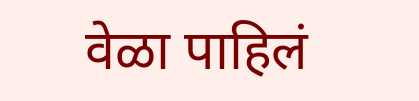वेळा पाहिलं